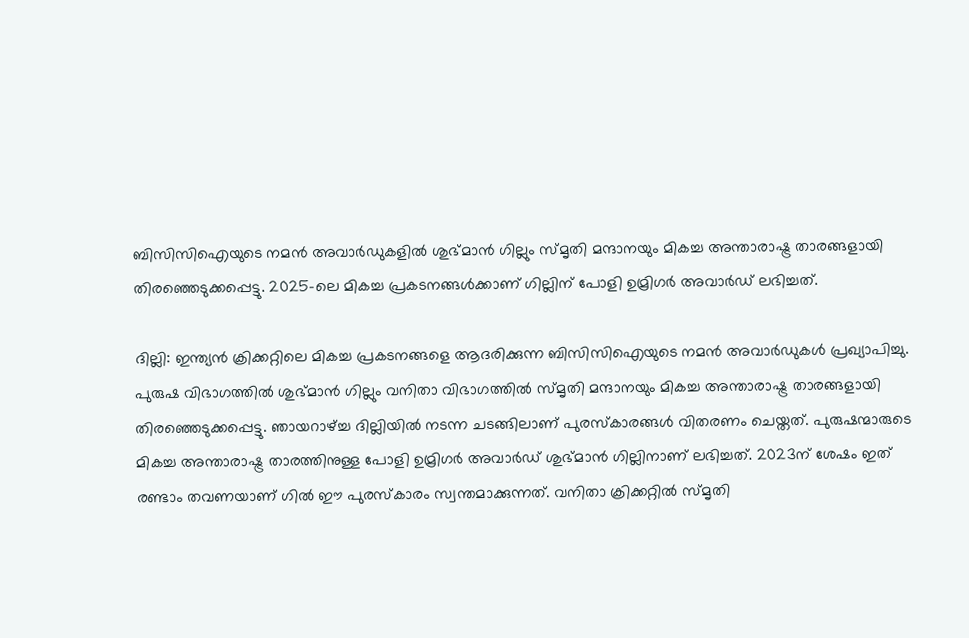ബിസിസിഐയുടെ നമന്‍ അവാര്‍ഡുകളില്‍ ശുഭ്മാന്‍ ഗില്ലും സ്മൃതി മന്ദാനയും മികച്ച അന്താരാഷ്ട്ര താരങ്ങളായി തിരഞ്ഞെടുക്കപ്പെട്ടു. 2025-ലെ മികച്ച പ്രകടനങ്ങള്‍ക്കാണ് ഗില്ലിന് പോളി ഉമ്രിഗര്‍ അവാര്‍ഡ് ലഭിച്ചത്.

ദില്ലി: ഇന്ത്യന്‍ ക്രിക്കറ്റിലെ മികച്ച പ്രകടനങ്ങളെ ആദരിക്കുന്ന ബിസിസിഐയുടെ നമന്‍ അവാര്‍ഡുകള്‍ പ്രഖ്യാപിച്ചു. പുരുഷ വിഭാഗത്തില്‍ ശുഭ്മാന്‍ ഗില്ലും വനിതാ വിഭാഗത്തില്‍ സ്മൃതി മന്ദാനയും മികച്ച അന്താരാഷ്ട്ര താരങ്ങളായി തിരഞ്ഞെടുക്കപ്പെട്ടു. ഞായറാഴ്ച്ച ദില്ലിയില്‍ നടന്ന ചടങ്ങിലാണ് പുരസ്‌കാരങ്ങള്‍ വിതരണം ചെയ്തത്. പുരുഷന്മാരുടെ മികച്ച അന്താരാഷ്ട്ര താരത്തിനുള്ള പോളി ഉമ്രിഗര്‍ അവാര്‍ഡ് ശുഭ്മാന്‍ ഗില്ലിനാണ് ലഭിച്ചത്. 2023ന് ശേഷം ഇത് രണ്ടാം തവണയാണ് ഗില്‍ ഈ പുരസ്‌കാരം സ്വന്തമാക്കുന്നത്. വനിതാ ക്രിക്കറ്റില്‍ സ്മൃതി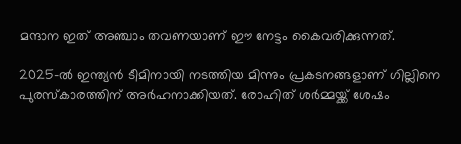മന്ദാന ഇത് അഞ്ചാം തവണയാണ് ഈ നേട്ടം കൈവരിക്കുന്നത്.

2025-ല്‍ ഇന്ത്യന്‍ ടീമിനായി നടത്തിയ മിന്നും പ്രകടനങ്ങളാണ് ഗില്ലിനെ പുരസ്‌കാരത്തിന് അര്‍ഹനാക്കിയത്. രോഹിത് ശര്‍മ്മയ്ക്ക് ശേഷം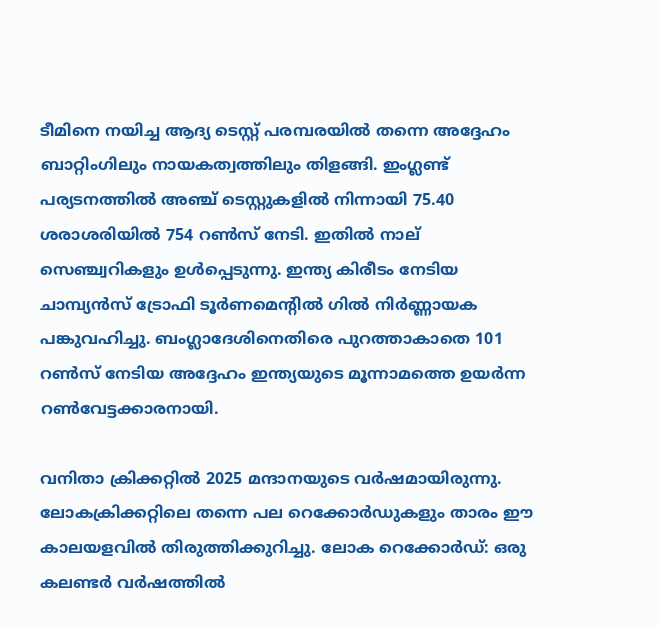ടീമിനെ നയിച്ച ആദ്യ ടെസ്റ്റ് പരമ്പരയില്‍ തന്നെ അദ്ദേഹം ബാറ്റിംഗിലും നായകത്വത്തിലും തിളങ്ങി. ഇംഗ്ലണ്ട് പര്യടനത്തില്‍ അഞ്ച് ടെസ്റ്റുകളില്‍ നിന്നായി 75.40 ശരാശരിയില്‍ 754 റണ്‍സ് നേടി. ഇതില്‍ നാല് സെഞ്ച്വറികളും ഉള്‍പ്പെടുന്നു. ഇന്ത്യ കിരീടം നേടിയ ചാമ്പ്യന്‍സ് ട്രോഫി ടൂര്‍ണമെന്റില്‍ ഗില്‍ നിര്‍ണ്ണായക പങ്കുവഹിച്ചു. ബംഗ്ലാദേശിനെതിരെ പുറത്താകാതെ 101 റണ്‍സ് നേടിയ അദ്ദേഹം ഇന്ത്യയുടെ മൂന്നാമത്തെ ഉയര്‍ന്ന റണ്‍വേട്ടക്കാരനായി.

വനിതാ ക്രിക്കറ്റില്‍ 2025 മന്ദാനയുടെ വര്‍ഷമായിരുന്നു. ലോകക്രിക്കറ്റിലെ തന്നെ പല റെക്കോര്‍ഡുകളും താരം ഈ കാലയളവില്‍ തിരുത്തിക്കുറിച്ചു. ലോക റെക്കോര്‍ഡ്: ഒരു കലണ്ടര്‍ വര്‍ഷത്തില്‍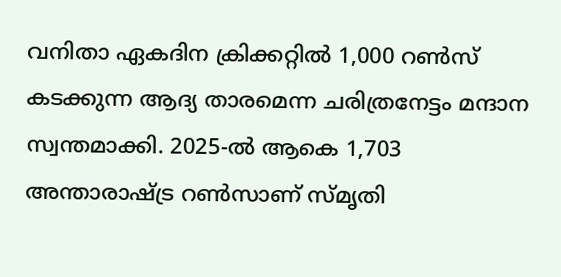വനിതാ ഏകദിന ക്രിക്കറ്റില്‍ 1,000 റണ്‍സ് കടക്കുന്ന ആദ്യ താരമെന്ന ചരിത്രനേട്ടം മന്ദാന സ്വന്തമാക്കി. 2025-ല്‍ ആകെ 1,703 അന്താരാഷ്ട്ര റണ്‍സാണ് സ്മൃതി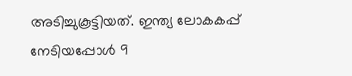അടിച്ചുകൂട്ടിയത്. ഇന്ത്യ ലോകകപ്പ് നേടിയപ്പോള്‍ 9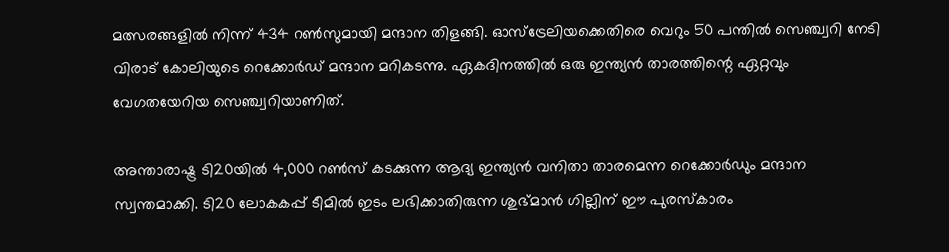മത്സരങ്ങളില്‍ നിന്ന് 434 റണ്‍സുമായി മന്ദാന തിളങ്ങി. ഓസ്ട്രേലിയക്കെതിരെ വെറും 50 പന്തില്‍ സെഞ്ച്വറി നേടി വിരാട് കോലിയുടെ റെക്കോര്‍ഡ് മന്ദാന മറികടന്നു. ഏകദിനത്തില്‍ ഒരു ഇന്ത്യന്‍ താരത്തിന്റെ ഏറ്റവും വേഗതയേറിയ സെഞ്ച്വറിയാണിത്.

അന്താരാഷ്ട്ര ടി20യില്‍ 4,000 റണ്‍സ് കടക്കുന്ന ആദ്യ ഇന്ത്യന്‍ വനിതാ താരമെന്ന റെക്കോര്‍ഡും മന്ദാന സ്വന്തമാക്കി. ടി20 ലോകകപ്പ് ടീമില്‍ ഇടം ലഭിക്കാതിരുന്ന ശുഭ്മാന്‍ ഗില്ലിന് ഈ പുരസ്‌കാരം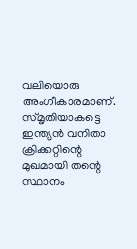വലിയൊരു അംഗീകാരമാണ്. സ്മൃതിയാകട്ടെ ഇന്ത്യന്‍ വനിതാ ക്രിക്കറ്റിന്റെ മുഖമായി തന്റെ സ്ഥാനം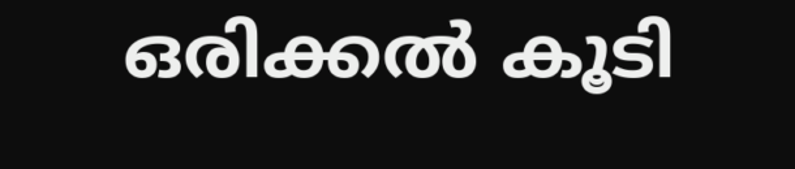ഒരിക്കല്‍ കൂടി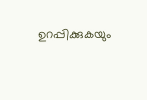ഉറപ്പിക്കുകയും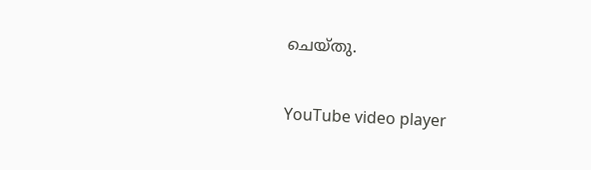ചെയ്തു.

YouTube video player